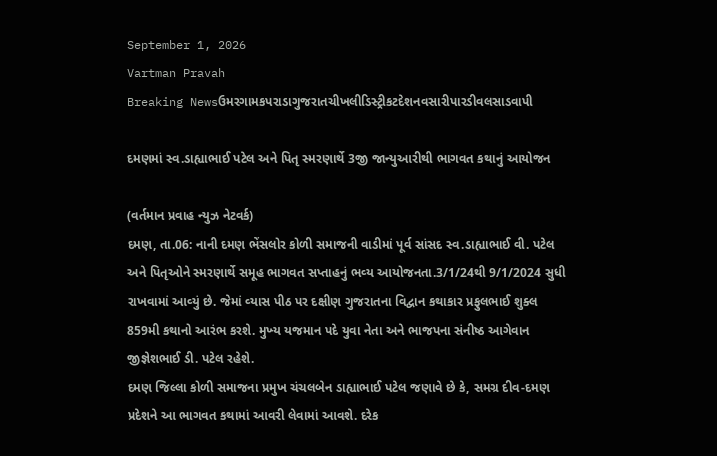September 1, 2026
Vartman Pravah
Breaking Newsઉમરગામકપરાડાગુજરાતચીખલીડિસ્ટ્રીકટદેશનવસારીપારડીવલસાડવાપી

દમણમાં સ્‍વ.ડાહ્યાભાઈ પટેલ અને પિતૃ સ્‍મરણાર્થે 3જી જાન્‍યુઆરીથી ભાગવત કથાનું આયોજન

(વર્તમાન પ્રવાહ ન્‍યુઝ નેટવર્ક)
દમણ, તા.06: નાની દમણ ભેંસલોર કોળી સમાજની વાડીમાં પૂર્વ સાંસદ સ્‍વ.ડાહ્યાભાઈ વી. પટેલ અને પિતૃઓને સ્‍મરણાર્થે સમૂહ ભાગવત સપ્તાહનું ભવ્‍ય આયોજનતા.3/1/24થી 9/1/2024 સુધી રાખવામાં આવ્‍યું છે. જેમાં વ્‍યાસ પીઠ પર દક્ષીણ ગુજરાતના વિદ્વાન કથાકાર પ્રફુલભાઈ શુક્‍લ 859મી કથાનો આરંભ કરશે. મુખ્‍ય યજમાન પદે યુવા નેતા અને ભાજપના સંનીષ્ઠ આગેવાન જીજ્ઞેશભાઈ ડી. પટેલ રહેશે.
દમણ જિલ્લા કોળી સમાજના પ્રમુખ ચંચલબેન ડાહ્યાભાઈ પટેલ જણાવે છે કે, સમગ્ર દીવ-દમણ પ્રદેશને આ ભાગવત કથામાં આવરી લેવામાં આવશે. દરેક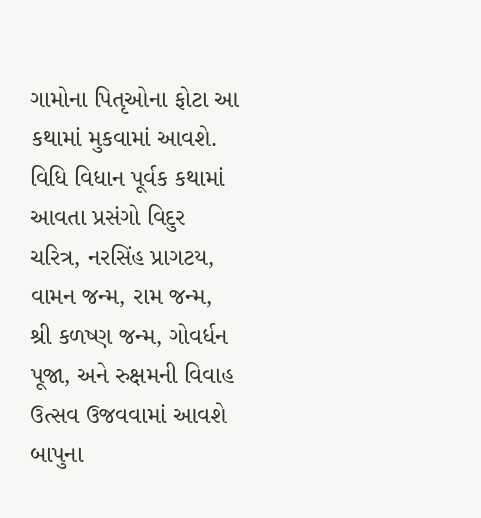ગામોના પિતૃઓના ફોટા આ કથામાં મુકવામાં આવશે. વિધિ વિધાન પૂર્વક કથામાં આવતા પ્રસંગો વિદુર ચરિત્ર, નરસિંહ પ્રાગટય, વામન જન્‍મ, રામ જન્‍મ, શ્રી કળષ્‍ણ જન્‍મ, ગોવર્ધન પૂજા, અને રુક્ષમની વિવાહ ઉત્‍સવ ઉજવવામાં આવશે બાપુના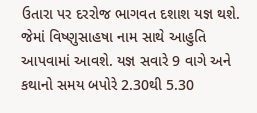ઉતારા પર દરરોજ ભાગવત દશાશ યજ્ઞ થશે. જેમાં વિષ્‍ણુસાહષા નામ સાથે આહુતિ આપવામાં આવશે. યજ્ઞ સવારે 9 વાગે અને કથાનો સમય બપોરે 2.30થી 5.30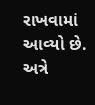રાખવામાં આવ્‍યો છે. અત્રે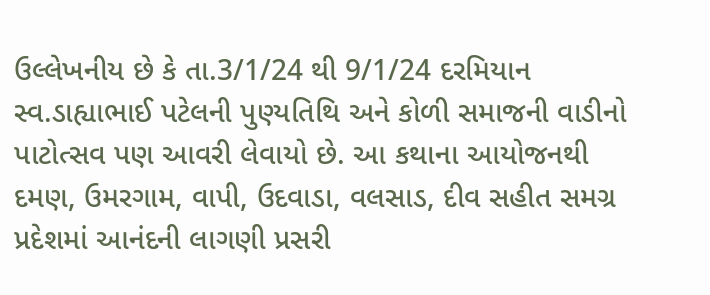ઉલ્લેખનીય છે કે તા.3/1/24 થી 9/1/24 દરમિયાન સ્‍વ.ડાહ્યાભાઈ પટેલની પુણ્‍યતિથિ અને કોળી સમાજની વાડીનો પાટોત્‍સવ પણ આવરી લેવાયો છે. આ કથાના આયોજનથી દમણ, ઉમરગામ, વાપી, ઉદવાડા, વલસાડ, દીવ સહીત સમગ્ર પ્રદેશમાં આનંદની લાગણી પ્રસરી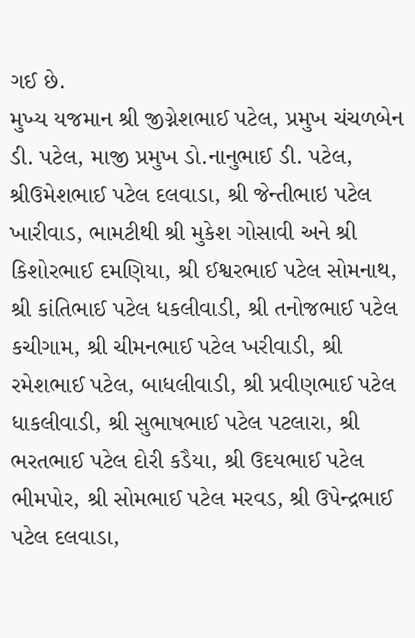ગઈ છે.
મુખ્‍ય યજમાન શ્રી જીગ્નેશભાઈ પટેલ, પ્રમુખ ચંચળબેન ડી. પટેલ, માજી પ્રમુખ ડો.નાનુભાઈ ડી. પટેલ, શ્રીઉમેશભાઈ પટેલ દલવાડા, શ્રી જેન્‍તીભાઇ પટેલ ખારીવાડ, ભામટીથી શ્રી મુકેશ ગોસાવી અને શ્રી કિશોરભાઈ દમણિયા, શ્રી ઈશ્વરભાઈ પટેલ સોમનાથ, શ્રી કાંતિભાઈ પટેલ ધકલીવાડી, શ્રી તનોજભાઈ પટેલ કચીગામ, શ્રી ચીમનભાઈ પટેલ ખરીવાડી, શ્રી રમેશભાઈ પટેલ, બાધલીવાડી, શ્રી પ્રવીણભાઈ પટેલ ધાકલીવાડી, શ્રી સુભાષભાઈ પટેલ પટલારા, શ્રી ભરતભાઈ પટેલ દોરી કડૈયા, શ્રી ઉદયભાઈ પટેલ ભીમપોર, શ્રી સોમભાઈ પટેલ મરવડ, શ્રી ઉપેન્‍દ્રભાઈ પટેલ દલવાડા,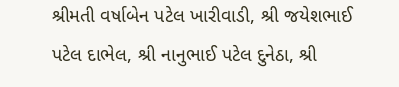શ્રીમતી વર્ષાબેન પટેલ ખારીવાડી, શ્રી જયેશભાઈ પટેલ દાભેલ, શ્રી નાનુભાઈ પટેલ દુનેઠા, શ્રી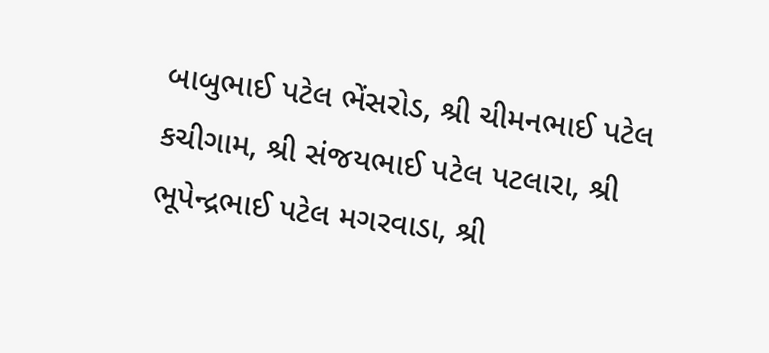બાબુભાઈ પટેલ ભેંસરોડ, શ્રી ચીમનભાઈ પટેલ કચીગામ, શ્રી સંજયભાઈ પટેલ પટલારા, શ્રી ભૂપેન્‍દ્રભાઈ પટેલ મગરવાડા, શ્રી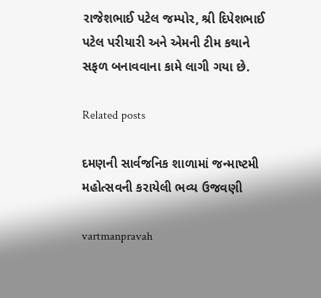રાજેશભાઈ પટેલ જમ્‍પોર, શ્રી દિપેશભાઈ પટેલ પરીયારી અને એમની ટીમ કથાને સફળ બનાવવાના કામે લાગી ગયા છે.

Related posts

દમણની સાર્વજનિક શાળામાં જન્‍માષ્‍ટમી મહોત્‍સવની કરાયેલી ભવ્‍ય ઉજવણી

vartmanpravah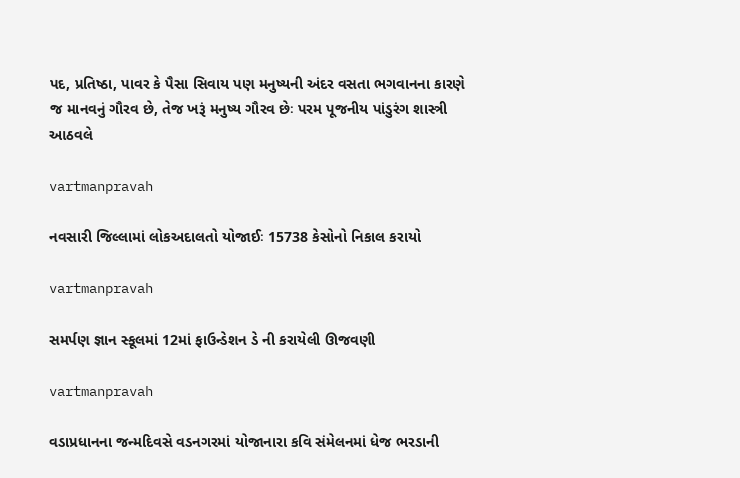પદ, પ્રતિષ્ઠા, પાવર કે પૈસા સિવાય પણ મનુષ્યની અંદર વસતા ભગવાનના કારણે જ માનવનું ગૌરવ છે, તેજ ખરૂં મનુષ્ય ગૌરવ છેઃ પરમ પૂજનીય પાંડુરંગ શાસ્ત્રી આઠવલે

vartmanpravah

નવસારી જિલ્લામાં લોકઅદાલતો યોજાઈઃ 15738 કેસોનો નિકાલ કરાયો

vartmanpravah

સમર્પણ જ્ઞાન સ્‍કૂલમાં 12માં ફાઉન્‍ડેશન ડે ની કરાયેલી ઊજવણી

vartmanpravah

વડાપ્રધાનના જન્મદિવસે વડનગરમાં યોજાનારા કવિ સંમેલનમાં ધેજ ભરડાની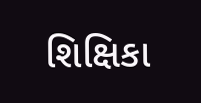શિક્ષિકા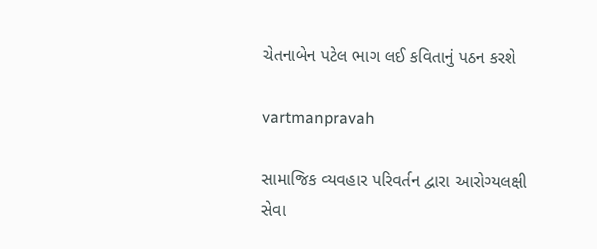ચેતનાબેન પટેલ ભાગ લઈ કવિતાનું પઠન કરશે

vartmanpravah

સામાજિક વ્‍યવહાર પરિવર્તન દ્વારા આરોગ્‍યલક્ષી સેવા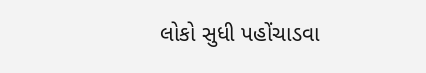લોકો સુધી પહોંચાડવા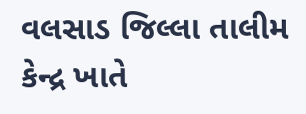વલસાડ જિલ્લા તાલીમ કેન્‍દ્ર ખાતે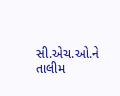સી.એચ.ઓ.ને તાલીમ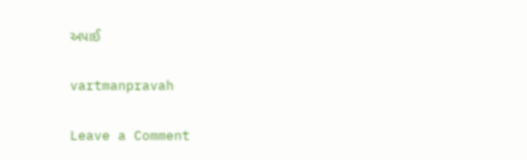અપાઈ

vartmanpravah

Leave a Comment